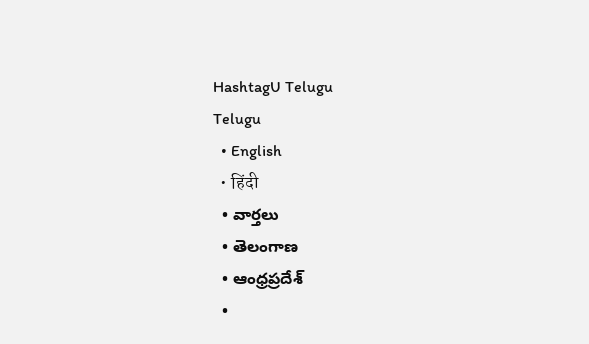HashtagU Telugu
Telugu
  • English
  • हिंदी
  • వార్తలు
  • తెలంగాణ
  • ఆంధ్రప్రదేశ్
  •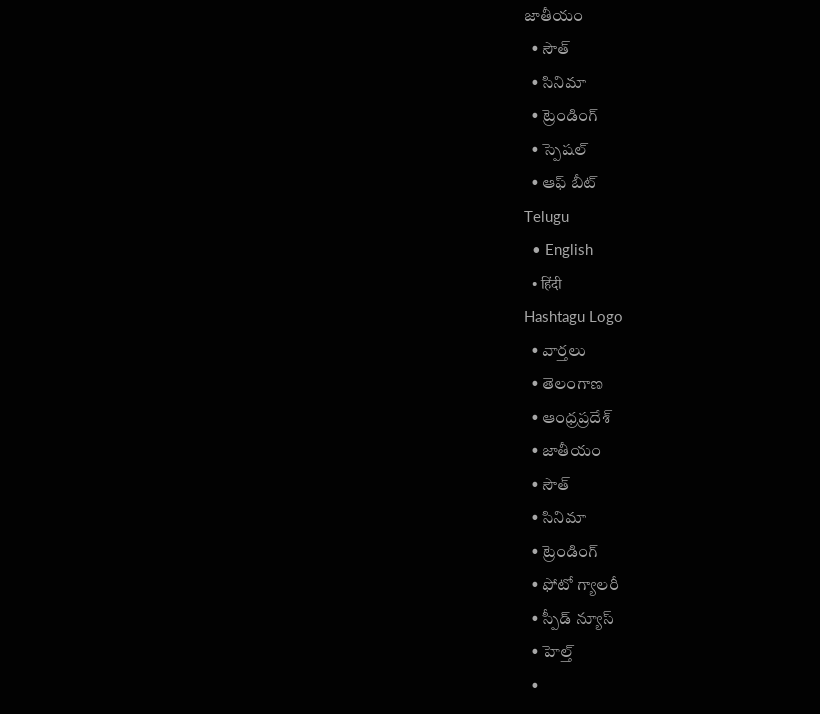జాతీయం
  • సౌత్
  • సినిమా
  • ట్రెండింగ్
  • స్పెషల్
  • ఆఫ్ బీట్
Telugu
  • English
  • हिंदी
Hashtagu Logo
  • వార్తలు
  • తెలంగాణ
  • ఆంధ్రప్రదేశ్
  • జాతీయం
  • సౌత్
  • సినిమా
  • ట్రెండింగ్
  • ఫోటో గ్యాలరీ
  • స్పీడ్ న్యూస్
  • హెల్త్
  •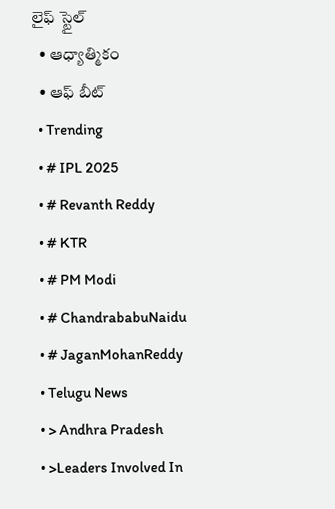లైఫ్ స్టైల్
  • ఆధ్యాత్మికం
  • ఆఫ్ బీట్
  • Trending
  • # IPL 2025
  • # Revanth Reddy
  • # KTR
  • # PM Modi
  • # ChandrababuNaidu
  • # JaganMohanReddy
  • Telugu News
  • > Andhra Pradesh
  • >Leaders Involved In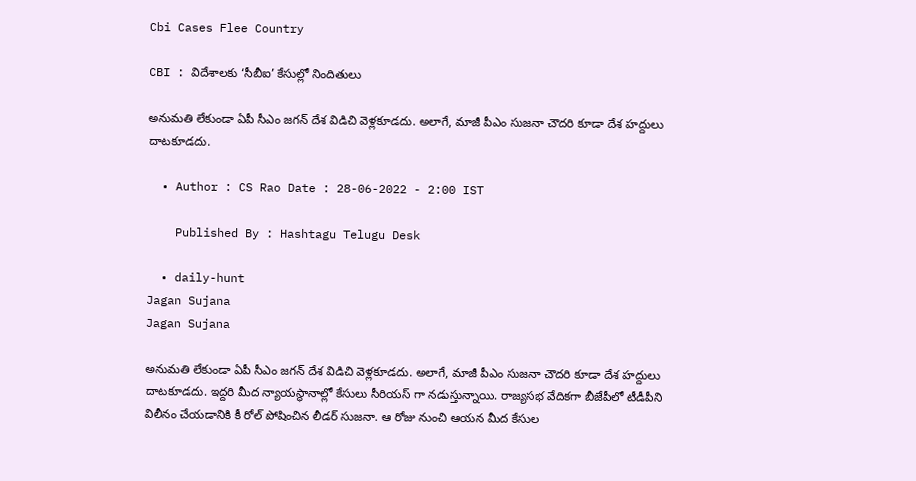Cbi Cases Flee Country

CBI : విదేశాల‌కు ‘సీబీఐ’ కేసుల్లో నిందితులు

అనుమ‌తి లేకుండా ఏపీ సీఎం జ‌గ‌న్ దేశ విడిచి వెళ్ల‌కూడ‌దు. అలాగే, మాజీ పీఎం సుజ‌నా చౌద‌రి కూడా దేశ హ‌ద్దులు దాట‌కూడ‌దు.

  • Author : CS Rao Date : 28-06-2022 - 2:00 IST

    Published By : Hashtagu Telugu Desk

  • daily-hunt
Jagan Sujana
Jagan Sujana

అనుమ‌తి లేకుండా ఏపీ సీఎం జ‌గ‌న్ దేశ విడిచి వెళ్ల‌కూడ‌దు. అలాగే, మాజీ పీఎం సుజ‌నా చౌద‌రి కూడా దేశ హ‌ద్దులు దాట‌కూడ‌దు. ఇద్ద‌రి మీద న్యాయ‌స్థానాల్లో కేసులు సీరియ‌స్ గా న‌డుస్తున్నాయి. రాజ్య‌స‌భ వేదిక‌గా బీజేపీలో టీడీపీని విలీనం చేయ‌డానికి కీ రోల్ పోషించిన లీడ‌ర్ సుజ‌నా. ఆ రోజు నుంచి ఆయ‌న మీద కేసుల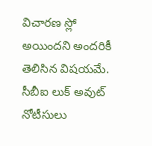విచార‌ణ స్లో అయింద‌ని అంద‌రికీ తెలిసిన విష‌య‌మే. సీబీఐ లుక్ అవుట్ నోటీసులు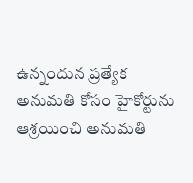ఉన్నందున ప్ర‌త్యేక అనుమ‌తి కోసం హైకోర్టును ఆశ్ర‌యించి అనుమ‌తి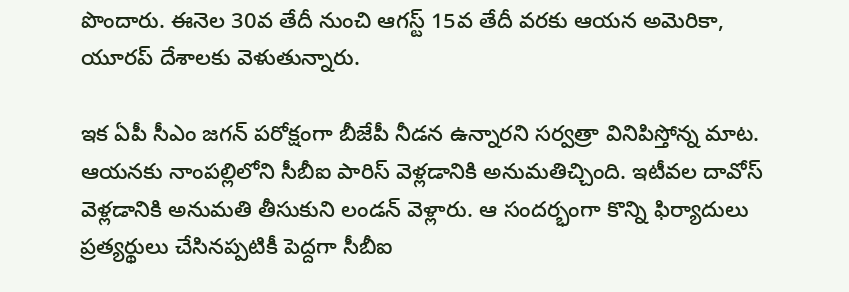పొందారు. ఈనెల 30వ తేదీ నుంచి ఆగ‌స్ట్ 15వ తేదీ వ‌ర‌కు ఆయ‌న అమెరికా, యూర‌ప్ దేశాలకు వెళుతున్నారు.

ఇక ఏపీ సీఎం జ‌గ‌న్ ప‌రోక్షంగా బీజేపీ నీడ‌న ఉన్నార‌ని స‌ర్వ‌త్రా వినిపిస్తోన్న మాట‌. ఆయ‌న‌కు నాంప‌ల్లిలోని సీబీఐ పారిస్ వెళ్ల‌డానికి అనుమ‌తిచ్చింది. ఇటీవ‌ల దావోస్ వెళ్ల‌డానికి అనుమ‌తి తీసుకుని లండ‌న్ వెళ్లారు. ఆ సంద‌ర్భంగా కొన్ని ఫిర్యాదులు ప్ర‌త్య‌ర్థులు చేసిన‌ప్ప‌టికీ పెద్ద‌గా సీబీఐ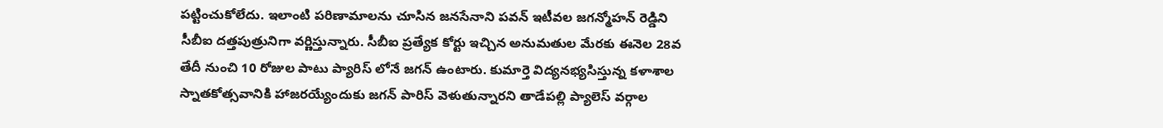ప‌ట్టించుకోలేదు. ఇలాంటి ప‌రిణామాల‌ను చూసిన జ‌న‌సేనాని ప‌వ‌న్ ఇటీవ‌ల జ‌గ‌న్మోహ‌న్ రెడ్డిని సీబీఐ ద‌త్త‌పుత్రునిగా వర్ణిస్తున్నారు. సీబీఐ ప్ర‌త్యేక కోర్టు ఇచ్చిన అనుమ‌తుల మేర‌కు ఈనెల 28వ తేదీ నుంచి 10 రోజుల పాటు ప్యారిస్ లోనే జ‌గ‌న్ ఉంటారు. కుమార్తె విద్య‌న‌భ్య‌సిస్తున్న క‌ళాశాల స్నాత‌కోత్స‌వానికి హాజ‌ర‌య్యేందుకు జ‌గ‌న్ పారిస్ వెళుతున్నార‌ని తాడేప‌ల్లి ప్యాలెస్ వ‌ర్గాల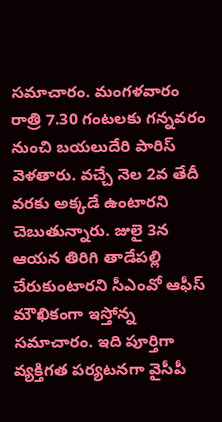స‌మాచారం. మంగ‌ళ‌వారం రాత్రి 7.30 గంట‌ల‌కు గ‌న్న‌వ‌రం నుంచి బ‌య‌లుదేరి పారిస్ వెళ‌తారు. వ‌చ్చే నెల 2వ తేదీ వ‌ర‌కు అక్క‌డే ఉంటార‌ని చెబుతున్నారు. జులై 3న ఆయ‌న తిరిగి తాడేప‌ల్లి చేరుకుంటారని సీఎంవో ఆఫీస్ మౌఖికంగా ఇస్తోన్న స‌మాచారం. ఇది పూర్తిగా వ్య‌క్తిగ‌త ప‌ర్య‌ట‌న‌గా వైసీపీ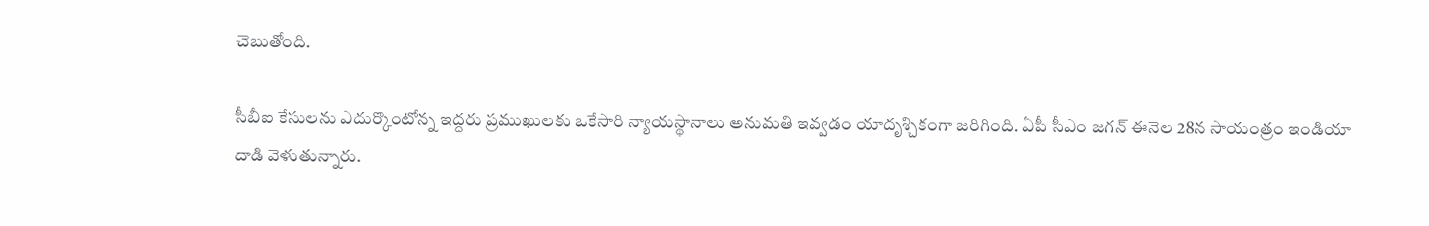చెబుతోంది.

సీబీఐ కేసుల‌ను ఎదుర్కొంటోన్న ఇద్ద‌రు ప్ర‌ముఖుల‌కు ఒకేసారి న్యాయ‌స్థానాలు అనుమ‌తి ఇవ్వ‌డం యాదృశ్చికంగా జ‌రిగింది. ఏపీ సీఎం జ‌గ‌న్ ఈనెల 28న సాయంత్రం ఇండియా దాడి వెళుతున్నారు.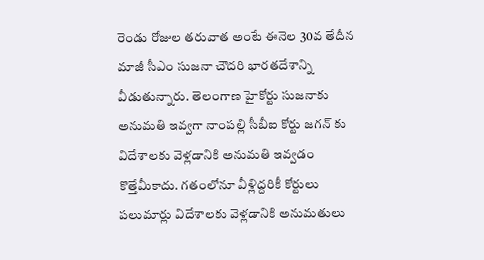రెండు రోజుల త‌రువాత అంటే ఈనెల 30వ తేదీన మాజీ సీఎం సుజ‌నా చౌద‌రి భార‌తదేశాన్ని వీడుతున్నారు. తెలంగాణ హైకోర్టు సుజ‌నాకు అనుమ‌తి ఇవ్వ‌గా నాంప‌ల్లి సీబీఐ కోర్టు జ‌గన్ కు విదేశాల‌కు వెళ్ల‌డానికి అనుమ‌తి ఇవ్వ‌డం కొత్తేమీకాదు. గ‌తంలోనూ వీళ్లిద్ద‌రికీ కోర్టులు ప‌లుమార్లు విదేశాల‌కు వెళ్ల‌డానికి అనుమ‌తులు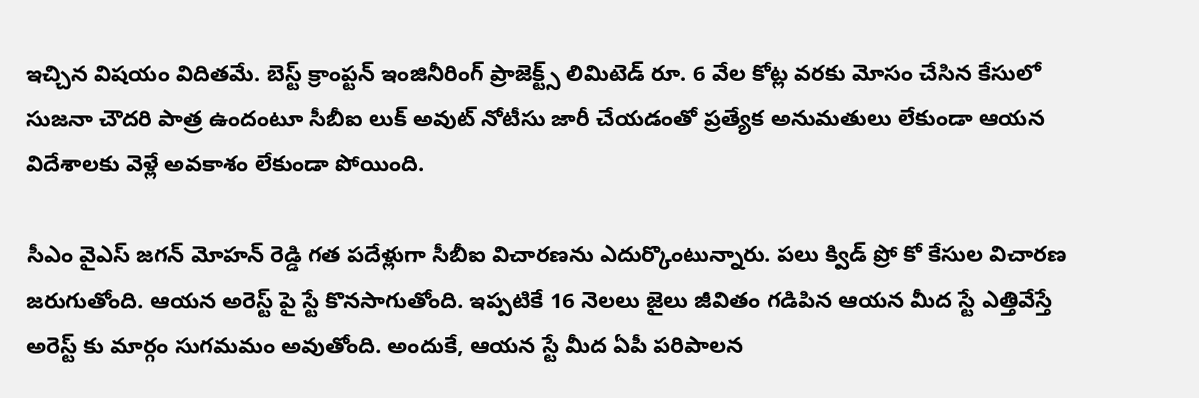ఇచ్చిన విష‌యం విదిత‌మే. బెస్ట్ క్రాంప్టన్ ఇంజినీరింగ్ ప్రాజెక్ట్స్ లిమిటెడ్ రూ. 6 వేల కోట్ల వరకు మోసం చేసిన కేసులో సుజనా చౌదరి పాత్ర ఉందంటూ సీబీఐ లుక్ అవుట్ నోటీసు జారీ చేయ‌డంతో ప్ర‌త్యేక అనుమ‌తులు లేకుండా ఆయ‌న విదేశాలకు వెళ్లే అవకాశం లేకుండా పోయింది.

సీఎం వైఎస్ జ‌గ‌న్ మోహ‌న్ రెడ్డి గ‌త ప‌దేళ్లుగా సీబీఐ విచార‌ణను ఎదుర్కొంటున్నారు. ప‌లు క్విడ్ ప్రో కో కేసుల విచార‌ణ జ‌రుగుతోంది. ఆయ‌న అరెస్ట్ పై స్టే కొన‌సాగుతోంది. ఇప్ప‌టికే 16 నెల‌లు జైలు జీవితం గ‌డిపిన ఆయ‌న మీద స్టే ఎత్తివేస్తే అరెస్ట్ కు మార్గం సుగ‌మ‌మం అవుతోంది. అందుకే, ఆయ‌న స్టే మీద ఏపీ ప‌రిపాల‌న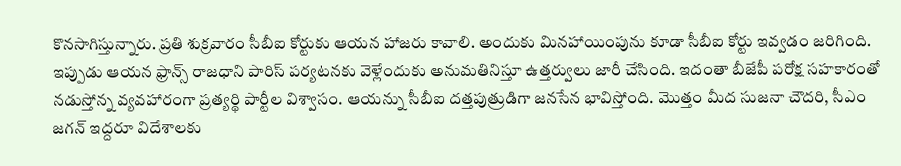కొన‌సాగిస్తున్నారు. ప్ర‌తి శుక్ర‌వారం సీబీఐ కోర్టుకు ఆయ‌న హాజ‌రు కావాలి. అందుకు మిన‌హాయింపును కూడా సీబీఐ కోర్టు ఇవ్వ‌డం జ‌రిగింది. ఇప్పుడు ఆయ‌న ఫ్రాన్స్ రాజ‌ధాని పారిస్ ప‌ర్య‌ట‌న‌కు వెళ్లేందుకు అనుమ‌తినిస్తూ ఉత్త‌ర్వులు జారీ చేసింది. ఇదంతా బీజేపీ ప‌రోక్ష స‌హ‌కారంతో న‌డుస్తోన్న వ్య‌వ‌హారంగా ప్ర‌త్య‌ర్థి పార్టీల విశ్వాసం. ఆయ‌న్ను సీబీఐ ద‌త్త‌పుత్రుడిగా జ‌న‌సేన భావిస్తోంది. మొత్తం మీద సుజ‌నా చౌద‌రి, సీఎం జ‌గ‌న్ ఇద్ద‌రూ విదేశాల‌కు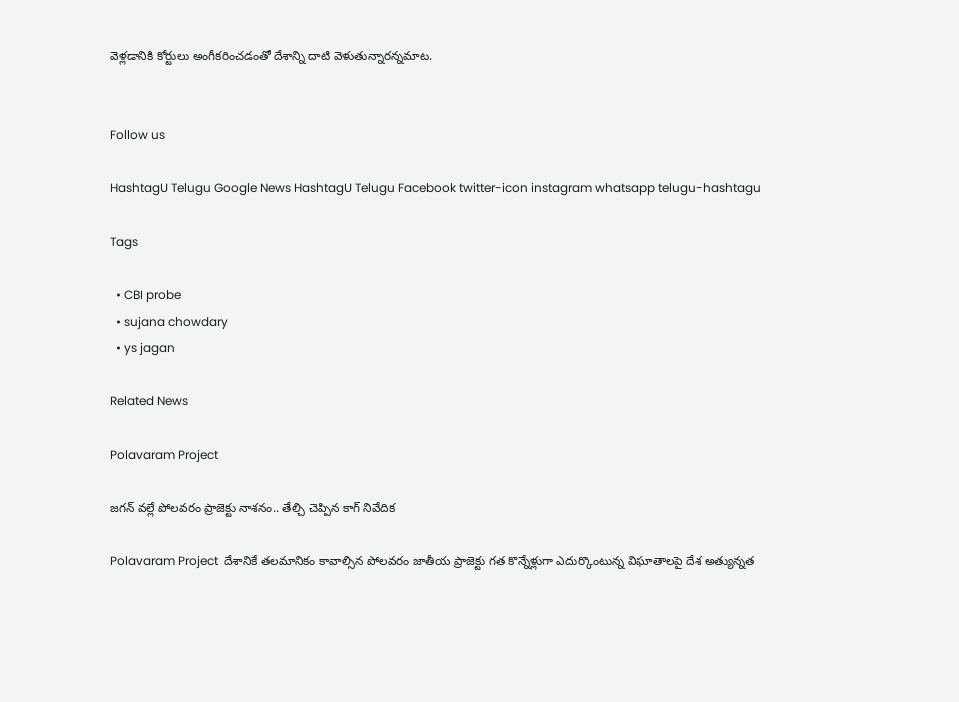వెళ్ల‌డానికి కోర్టులు అంగీక‌రించ‌డంతో దేశాన్ని దాటి వెళుతున్నార‌న్న‌మాట‌.


Follow us

HashtagU Telugu Google News HashtagU Telugu Facebook twitter-icon instagram whatsapp telugu-hashtagu

Tags

  • CBI probe
  • sujana chowdary
  • ys jagan

Related News

Polavaram Project

జగన్ వల్లే పోలవరం ప్రాజెక్టు నాశనం.. తేల్చి చెప్పిన కాగ్ నివేదిక

Polavaram Project  దేశానికే తలమానికం కావాల్సిన పోలవరం జాతీయ ప్రాజెక్టు గత కొన్నేళ్లుగా ఎదుర్కొంటున్న విఘాతాలపై దేశ అత్యున్నత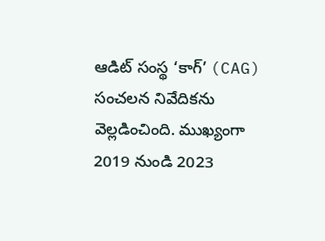ఆడిట్ సంస్థ ‘కాగ్’ (CAG) సంచలన నివేదికను వెల్లడించింది. ముఖ్యంగా 2019 నుండి 2023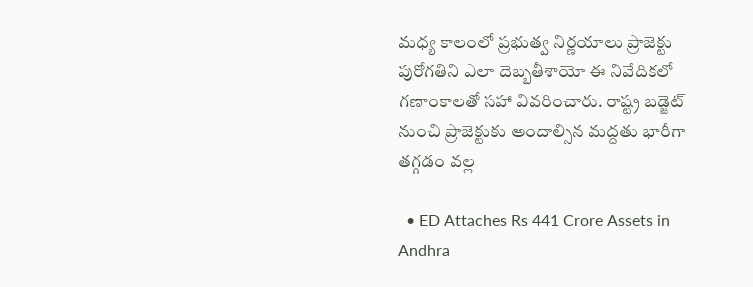మధ్య కాలంలో ప్రభుత్వ నిర్ణయాలు ప్రాజెక్టు పురోగతిని ఎలా దెబ్బతీశాయో ఈ నివేదికలో గణాంకాలతో సహా వివరించారు. రాష్ట్ర బడ్జెట్ నుంచి ప్రాజెక్టుకు అందాల్సిన మద్దతు భారీగా తగ్గడం వల్ల

  • ED Attaches Rs 441 Crore Assets in Andhra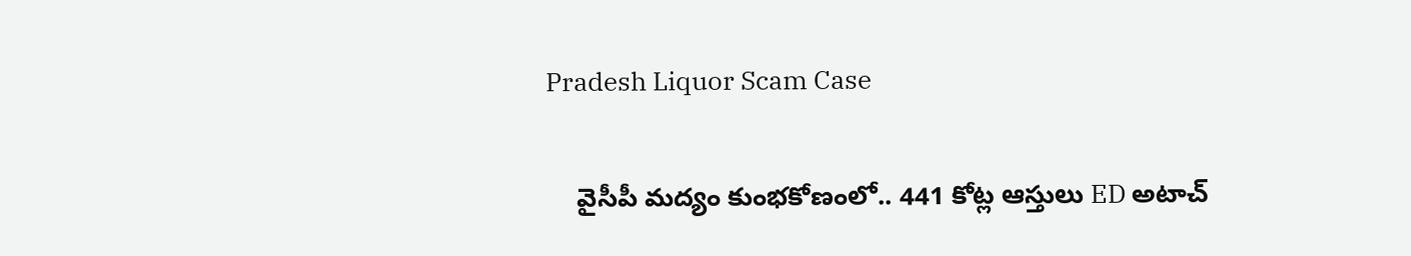Pradesh Liquor Scam Case

    వైసీపీ మద్యం కుంభకోణంలో.. 441 కోట్ల ఆస్తులు ED అటాచ్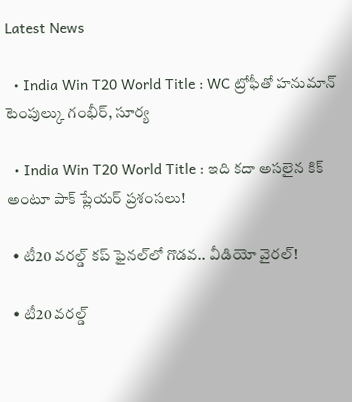Latest News

  • India Win T20 World Title : WC ట్రోఫీతో హనుమాన్ టెంపుల్కు గంభీర్, సూర్య

  • India Win T20 World Title : ఇది కదా అసలైన కిక్ అంటూ పాక్ ప్లేయర్ ప్రశంసలు!

  • టీ20 వ‌ర‌ల్డ్ క‌ప్ ఫైన‌ల్‌లో గొడ‌వ‌.. వీడియో వైర‌ల్‌!

  • టీ20 వ‌ర‌ల్డ్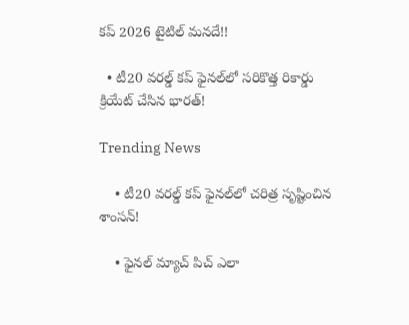క‌ప్ 2026 టైటిల్ మ‌న‌దే!!

  • టీ20 వరల్డ్ కప్ ఫైనల్‌లో స‌రికొత్త రికార్డు క్రియేట్ చేసిన భార‌త్‌!

Trending News

    • టీ20 వ‌ర‌ల్డ్ క‌ప్ ఫైన‌ల్‌లో చ‌రిత్ర సృష్టించిన శాంస‌న్‌!

    • ఫైనల్ మ్యాచ్ పిచ్ ఎలా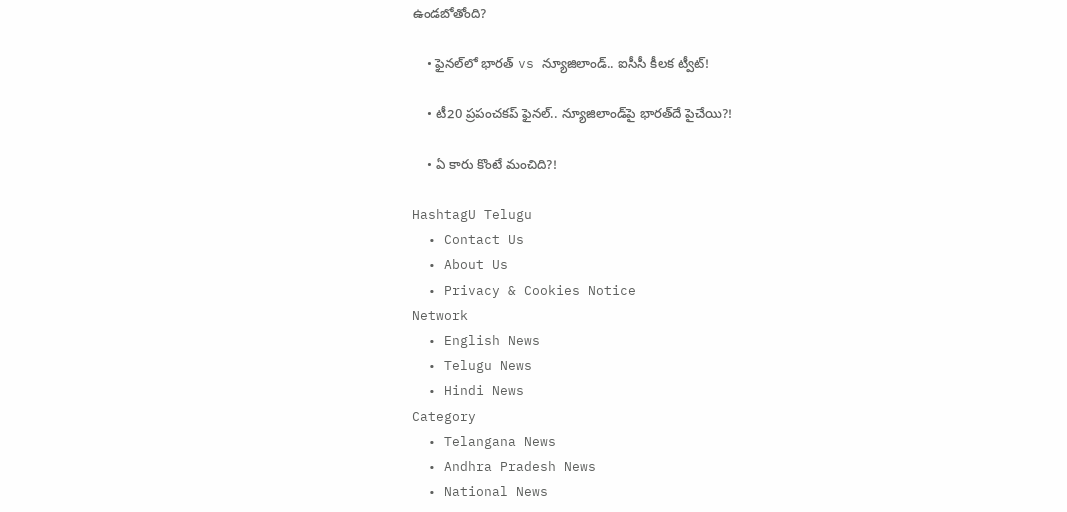ఉండబోతోంది?

    • ఫైనల్‌లో భారత్ vs న్యూజిలాండ్.. ఐసీసీ కీల‌క ట్వీట్‌!

    • టీ20 ప్రపంచకప్ ఫైనల్.. న్యూజిలాండ్‌పై భార‌త్‌దే పైచేయి?!

    • ఏ కారు కొంటే మంచిది?!

HashtagU Telugu
  • Contact Us
  • About Us
  • Privacy & Cookies Notice
Network
  • English News
  • Telugu News
  • Hindi News
Category
  • Telangana News
  • Andhra Pradesh News
  • National News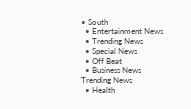• South
  • Entertainment News
  • Trending News
  • Special News
  • Off Beat
  • Business News
Trending News
  • Health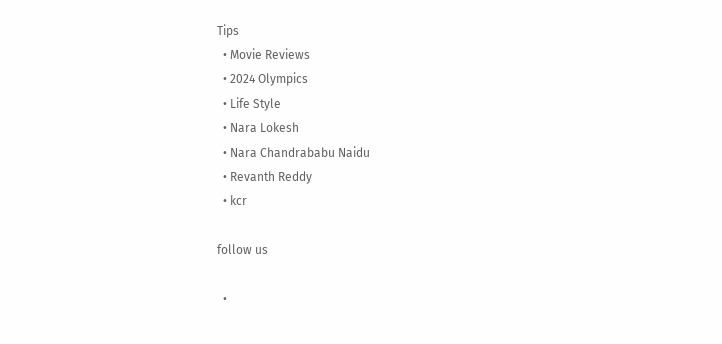Tips
  • Movie Reviews
  • 2024 Olympics
  • Life Style
  • Nara Lokesh
  • Nara Chandrababu Naidu
  • Revanth Reddy
  • kcr

follow us

  •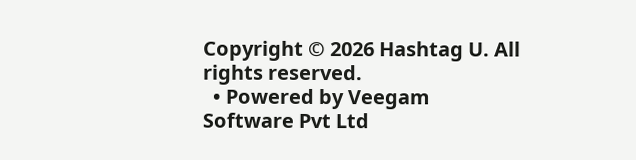Copyright © 2026 Hashtag U. All rights reserved.
  • Powered by Veegam Software Pvt Ltd